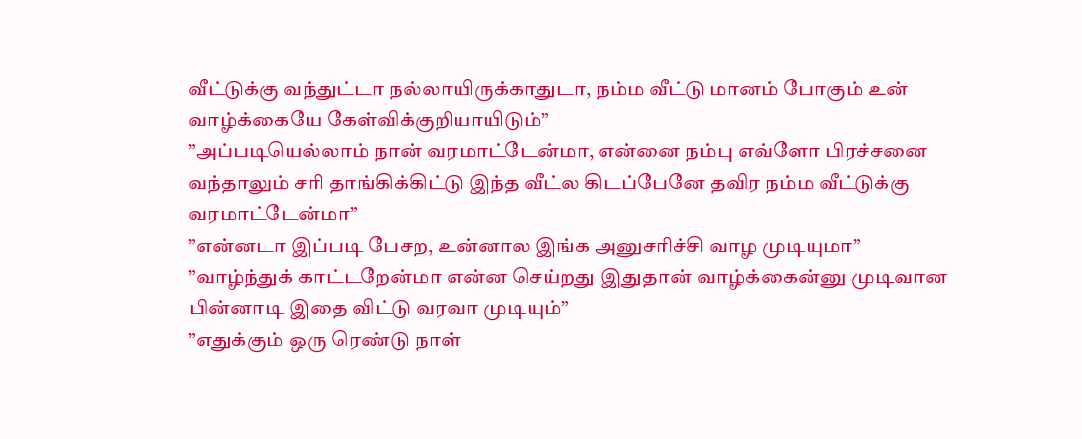வீட்டுக்கு வந்துட்டா நல்லாயிருக்காதுடா, நம்ம வீட்டு மானம் போகும் உன் வாழ்க்கையே கேள்விக்குறியாயிடும்”
”அப்படியெல்லாம் நான் வரமாட்டேன்மா, என்னை நம்பு எவ்ளோ பிரச்சனை வந்தாலும் சரி தாங்கிக்கிட்டு இந்த வீட்ல கிடப்பேனே தவிர நம்ம வீட்டுக்கு வரமாட்டேன்மா”
”என்னடா இப்படி பேசற, உன்னால இங்க அனுசரிச்சி வாழ முடியுமா”
”வாழ்ந்துக் காட்டறேன்மா என்ன செய்றது இதுதான் வாழ்க்கைன்னு முடிவான பின்னாடி இதை விட்டு வரவா முடியும்”
”எதுக்கும் ஒரு ரெண்டு நாள்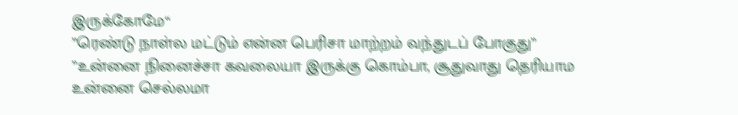இருக்கோமே“
”ரெண்டு நாள்ல மட்டும் என்ன பெரிசா மாற்றம் வந்துடப் போகுது”
”உன்னை நினைச்சா கவலையா இருக்கு கொம்பா, சூதுவாது தெரியாம உன்னை செல்லமா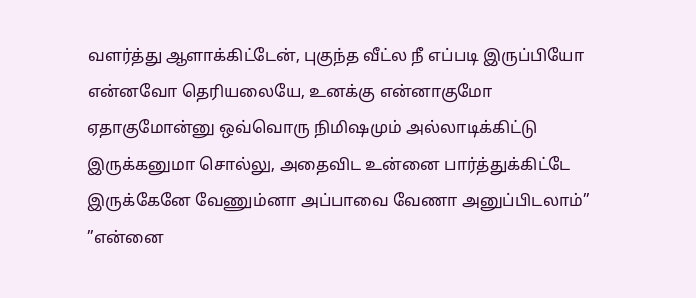வளர்த்து ஆளாக்கிட்டேன், புகுந்த வீட்ல நீ எப்படி இருப்பியோ என்னவோ தெரியலையே, உனக்கு என்னாகுமோ ஏதாகுமோன்னு ஒவ்வொரு நிமிஷமும் அல்லாடிக்கிட்டு இருக்கனுமா சொல்லு, அதைவிட உன்னை பார்த்துக்கிட்டே இருக்கேனே வேணும்னா அப்பாவை வேணா அனுப்பிடலாம்”
”என்னை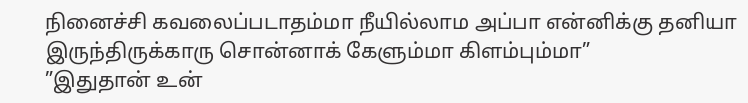நினைச்சி கவலைப்படாதம்மா நீயில்லாம அப்பா என்னிக்கு தனியா இருந்திருக்காரு சொன்னாக் கேளும்மா கிளம்பும்மா”
”இதுதான் உன்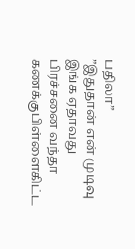பதிலா”
”இதுதான் என் முடிவு இங்க ஏதாவது பிரச்சனை வந்தா கணக்குபிள்ளைகிட்ட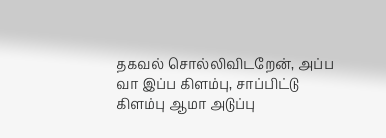தகவல் சொல்லிவிடறேன், அப்ப வா இப்ப கிளம்பு, சாப்பிட்டு கிளம்பு ஆமா அடுப்பு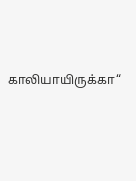காலியாயிருக்கா“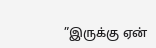”இருக்கு ஏன்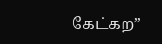கேட்கற”